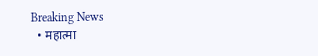Breaking News
  • महात्मा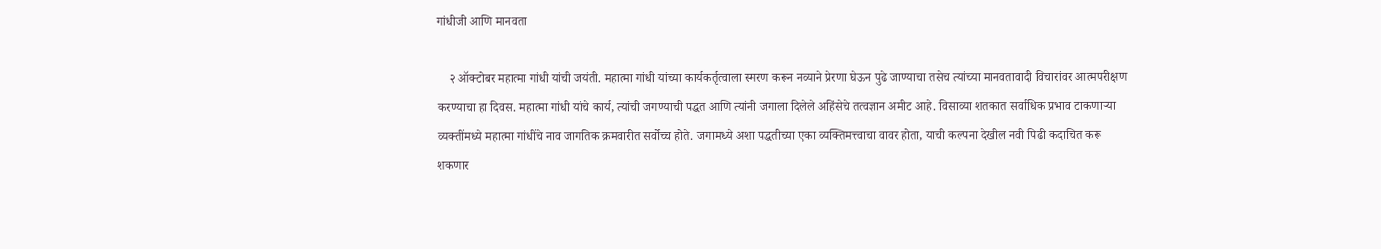गांधीजी आणि मानवता

    २ ऑक्टोबर महात्मा गांधी यांची जयंती. महात्मा गांधी यांच्या कार्यकर्तृत्वाला स्मरण करून नव्याने प्रेरणा घेऊन पुढे जाण्याचा तसेच त्यांच्या मानवतावादी विचारांवर आत्मपरीक्षण करण्याचा हा दिवस. महात्मा गांधी यांचे कार्य, त्यांची जगण्याची पद्धत आणि त्यांनी जगाला दिलेले अहिंसेचे तत्वज्ञान अमीट आहे. विसाव्या शतकात सर्वाधिक प्रभाव टाकणाऱ्या व्यक्तींमध्ये महात्मा गांधींचे नाव जागतिक क्रमवारीत सर्वोच्च होते. जगामध्ये अशा पद्धतीच्या एका व्यक्तिमत्त्वाचा वावर होता, याची कल्पना देखील नवी पिढी कदाचित करू शकणार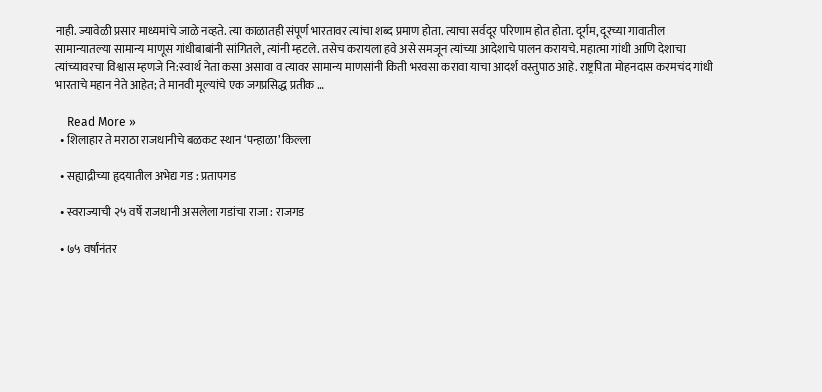नाही. ज्यावेळी प्रसार माध्यमांचे जाळे नव्हते. त्या काळातही संपूर्ण भारतावर त्यांचा शब्द प्रमाण होता. त्याचा सर्वदूर परिणाम होत होता. दूर्गम, दूरच्या गावातील सामान्यातल्या सामान्य माणूस गांधीबाबांनी सांगितले, त्यांनी म्हटले. तसेच करायला हवे असे समजून त्यांच्या आदेशाचे पालन करायचे. महात्मा गांधी आणि देशाचा त्यांच्यावरचा विश्वास म्हणजे नि:स्वार्थ नेता कसा असावा व त्यावर सामान्य माणसांनी किती भरवसा करावा याचा आदर्श वस्तुपाठ आहे. राष्ट्रपिता मोहनदास करमचंद गांधी भारताचे महान नेते आहेत; ते मानवी मूल्यांचे एक जगप्रसिद्ध प्रतीक …

    Read More »
  • शिलाहार ते मराठा राजधानीचे बळकट स्थान ‘पन्हाळा’ किल्ला

  • सह्याद्रीच्या हृदयातील अभेद्य गड : प्रतापगड

  • स्वराज्याची २५ वर्षे राजधानी असलेला गडांचा राजा : राजगड

  • ७५ वर्षांनंतर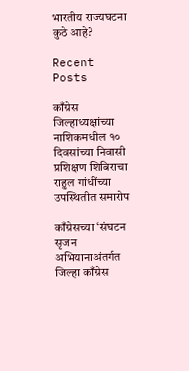भारतीय राज्यघटना कुठे आहे?

Recent Posts

काँग्रेस जिल्हाध्यक्षांच्या नाशिकमधील १० दिवसांच्या निवासी प्रशिक्षण शिबिराचा राहुल गांधींच्या उपस्थितीत समारोप

काँग्रेसच्या ‘संघटन सृजन अभियानाअंतर्गत जिल्हा काँग्रेस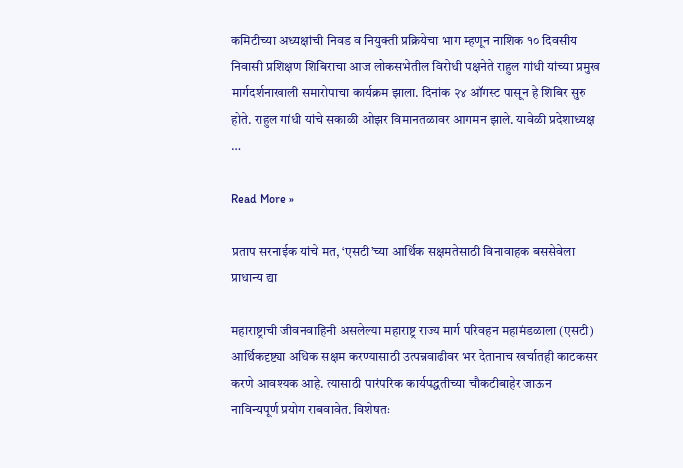कमिटीच्या अध्यक्षांची निवड व नियुक्ती प्रक्रियेचा भाग म्हणून नाशिक १० दिवसीय निवासी प्रशिक्षण शिबिराचा आज लोकसभेतील विरोधी पक्षनेते राहुल गांधी यांच्या प्रमुख मार्गदर्शनाखाली समारोपाचा कार्यक्रम झाला. दिनांक २४ ऑगस्ट पासून हे शिबिर सुरु होते. राहुल गांधी यांचे सकाळी ओझर विमानतळावर आगमन झाले. यावेळी प्रदेशाध्यक्ष …

Read More »

प्रताप सरनाईक यांचे मत, ‘एसटी’च्या आर्थिक सक्षमतेसाठी विनावाहक बससेवेला प्राधान्य द्या

महाराष्ट्राची जीवनवाहिनी असलेल्या महाराष्ट्र राज्य मार्ग परिवहन महामंडळाला (एसटी) आर्थिकदृष्ट्या अधिक सक्षम करण्यासाठी उत्पन्नवाढीवर भर देतानाच खर्चातही काटकसर करणे आवश्यक आहे. त्यासाठी पारंपरिक कार्यपद्धतीच्या चौकटीबाहेर जाऊन नाविन्यपूर्ण प्रयोग राबवावेत. विशेषतः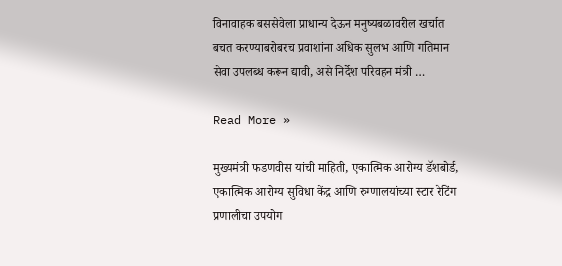विनावाहक बससेवेला प्राधान्य देऊन मनुष्यबळावरील खर्चात बचत करण्याबरोबरच प्रवाशांना अधिक सुलभ आणि गतिमान सेवा उपलब्ध करून द्यावी, असे निर्देश परिवहन मंत्री …

Read More »

मुख्यमंत्री फडणवीस यांची माहिती, एकात्मिक आरोग्य डॅशबोर्ड, एकात्मिक आरोग्य सुविधा केंद्र आणि रुग्णालयांच्या स्टार रेटिंग प्रणालीचा उपयोग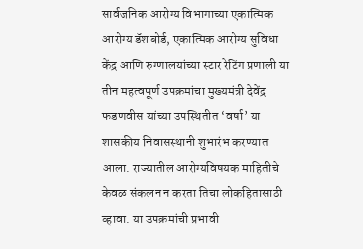सार्वजनिक आरोग्य विभागाच्या एकात्मिक आरोग्य डॅशबोर्ड, एकात्मिक आरोग्य सुविधा केंद्र आणि रुग्णालयांच्या स्टार रेटिंग प्रणाली या तीन महत्वपूर्ण उपक्रमांचा मुख्यमंत्री देवेंद्र फडणवीस यांच्या उपस्थितीत ‘वर्षा’ या शासकीय निवासस्थानी शुभारंभ करण्यात आला. राज्यातील आरोग्यविषयक माहितीचे केवळ संकलन न करता तिचा लोकहितासाठी व्हावा. या उपक्रमांची प्रभावी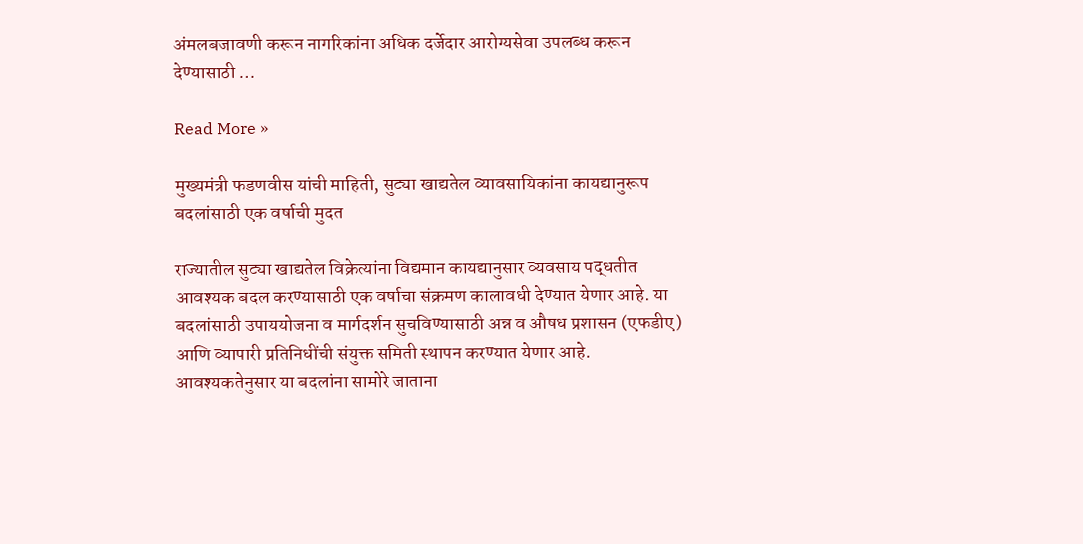अंमलबजावणी करून नागरिकांना अधिक दर्जेदार आरोग्यसेवा उपलब्ध करून देण्यासाठी …

Read More »

मुख्यमंत्री फडणवीस यांची माहिती, सुट्या खाद्यतेल व्यावसायिकांना कायद्यानुरूप बदलांसाठी एक वर्षाची मुदत

राज्यातील सुट्या खाद्यतेल विक्रेत्यांना विद्यमान कायद्यानुसार व्यवसाय पद्धतीत आवश्यक बदल करण्यासाठी एक वर्षाचा संक्रमण कालावधी देण्यात येणार आहे. या बदलांसाठी उपाययोजना व मार्गदर्शन सुचविण्यासाठी अन्न व औषध प्रशासन (एफडीए) आणि व्यापारी प्रतिनिधींची संयुक्त समिती स्थापन करण्यात येणार आहे. आवश्यकतेनुसार या बदलांना सामोरे जाताना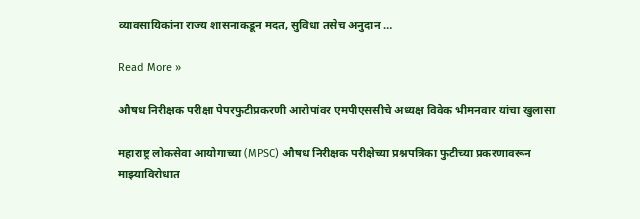व्यावसायिकांना राज्य शासनाकडून मदत, सुविधा तसेच अनुदान …

Read More »

औषध निरीक्षक परीक्षा पेपरफुटीप्रकरणी आरोपांवर एमपीएससीचे अध्यक्ष विवेक भीमनवार यांचा खुलासा

महाराष्ट्र लोकसेवा आयोगाच्या (MPSC) औषध निरीक्षक परीक्षेच्या प्रश्नपत्रिका फुटीच्या प्रकरणावरून माझ्याविरोधात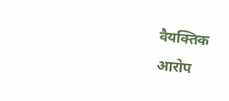वैयक्तिक आरोप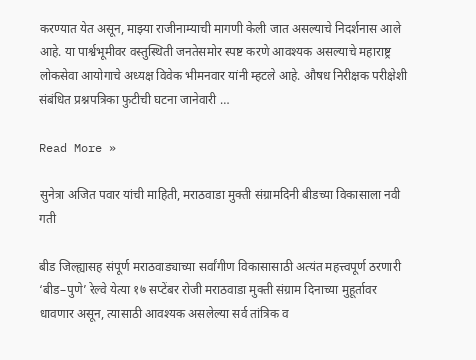करण्यात येत असून, माझ्या राजीनाम्याची मागणी केली जात असल्याचे निदर्शनास आले आहे. या पार्श्वभूमीवर वस्तुस्थिती जनतेसमोर स्पष्ट करणे आवश्यक असल्याचे महाराष्ट्र लोकसेवा आयोगाचे अध्यक्ष विवेक भीमनवार यांनी म्हटले आहे. औषध निरीक्षक परीक्षेशी संबंधित प्रश्नपत्रिका फुटीची घटना जानेवारी …

Read More »

सुनेत्रा अजित पवार यांची माहिती, मराठवाडा मुक्ती संग्रामदिनी बीडच्या विकासाला नवी गती

बीड जिल्ह्यासह संपूर्ण मराठवाड्याच्या सर्वांगीण विकासासाठी अत्यंत महत्त्वपूर्ण ठरणारी ‘बीड–पुणे’ रेल्वे येत्या १७ सप्टेंबर रोजी मराठवाडा मुक्ती संग्राम दिनाच्या मुहूर्तावर धावणार असून, त्यासाठी आवश्यक असलेल्या सर्व तांत्रिक व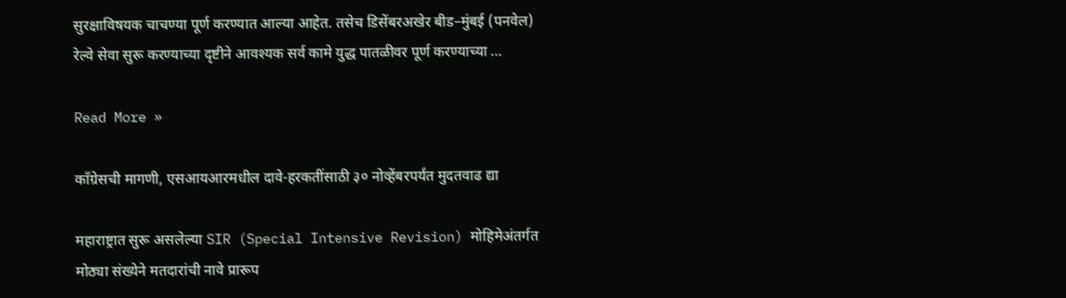सुरक्षाविषयक चाचण्या पूर्ण करण्यात आल्या आहेत. तसेच डिसेंबरअखेर बीड–मुंबई (पनवेल) रेल्वे सेवा सुरू करण्याच्या दृष्टीने आवश्यक सर्व कामे युद्ध पातळीवर पूर्ण करण्याच्या …

Read More »

काँग्रेसची मागणी, एसआयआरमधील दावे-हरकतींसाठी ३० नोव्हेंबरपर्यंत मुदतवाढ द्या

महाराष्ट्रात सुरू असलेल्या SIR (Special Intensive Revision) मोहिमेअंतर्गत मोठ्या संख्येने मतदारांची नावे प्रारूप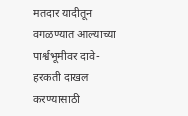मतदार यादीतून वगळण्यात आल्याच्या पार्श्वभूमीवर दावे-हरकती दाखल करण्यासाठी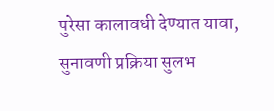पुरेसा कालावधी देण्यात यावा, सुनावणी प्रक्रिया सुलभ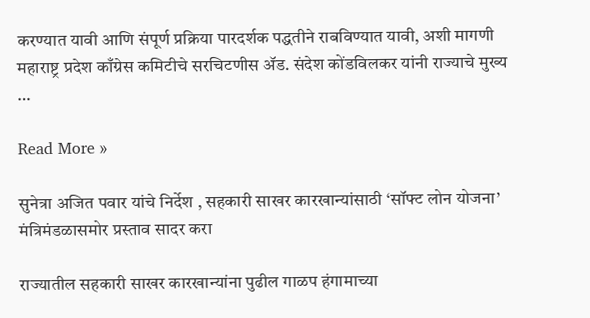करण्यात यावी आणि संपूर्ण प्रक्रिया पारदर्शक पद्धतीने राबविण्यात यावी, अशी मागणी महाराष्ट्र प्रदेश काँग्रेस कमिटीचे सरचिटणीस ॲड. संदेश कोंडविलकर यांनी राज्याचे मुख्य …

Read More »

सुनेत्रा अजित पवार यांचे निर्देश , सहकारी साखर कारखान्यांसाठी ‘सॉफ्ट लोन योजना’ मंत्रिमंडळासमोर प्रस्ताव सादर करा

राज्यातील सहकारी साखर कारखान्यांना पुढील गाळप हंगामाच्या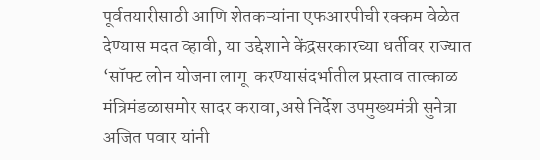पूर्वतयारीसाठी आणि शेतकऱ्यांना एफआरपीची रक्कम वेळेत देण्यास मदत व्हावी, या उद्देशाने केंद्रसरकारच्या धर्तीवर राज्यात ‘सॉफ्ट लोन योजना लागू  करण्यासंदर्भातील प्रस्ताव तात्काळ मंत्रिमंडळासमोर सादर करावा,असे निर्देश उपमुख्यमंत्री सुनेत्रा अजित पवार यांनी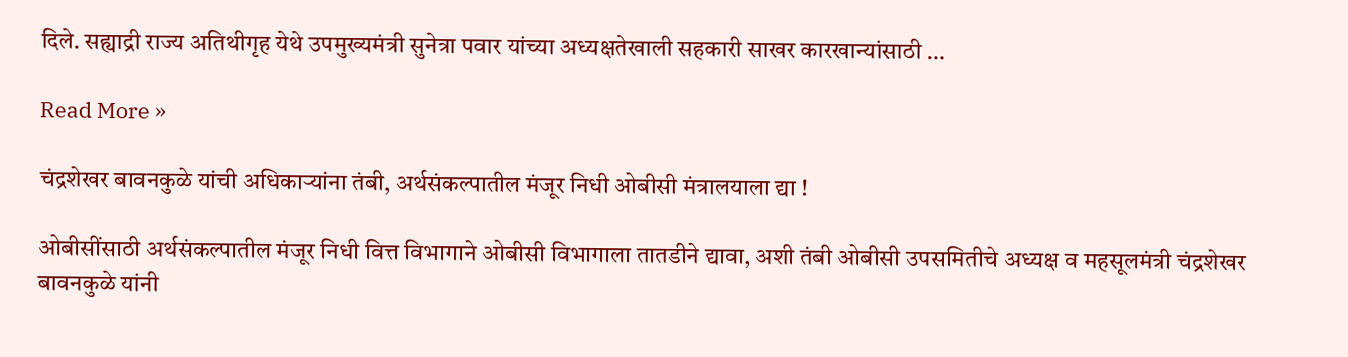दिले. सह्याद्री राज्य अतिथीगृह येथे उपमुख्यमंत्री सुनेत्रा पवार यांच्या अध्यक्षतेखाली सहकारी साखर कारखान्यांसाठी …

Read More »

चंद्रशेखर बावनकुळे यांची अधिकाऱ्यांना तंबी, अर्थसंकल्पातील मंजूर निधी ओबीसी मंत्रालयाला द्या !

ओबीसींसाठी अर्थसंकल्पातील मंजूर निधी वित्त विभागाने ओबीसी विभागाला तातडीने द्यावा, अशी तंबी ओबीसी उपसमितीचे अध्यक्ष व महसूलमंत्री चंद्रशेखर बावनकुळे यांनी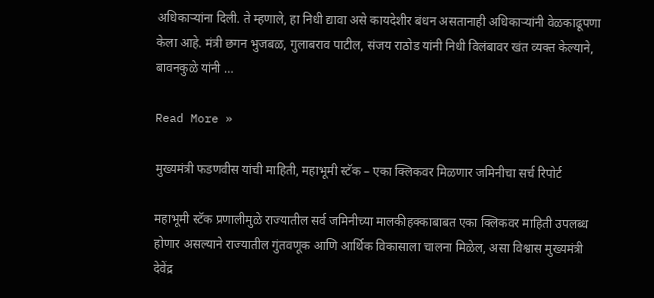अधिकाऱ्यांना दिली. ते म्हणाले, हा निधी द्यावा असे कायदेशीर बंधन असतानाही अधिकाऱ्यांनी वेळकाढूपणा केला आहे. मंत्री छगन भुजबळ, गुलाबराव पाटील, संजय राठोड यांनी निधी विलंबावर खंत व्यक्त केल्याने, बावनकुळे यांनी …

Read More »

मुख्यमंत्री फडणवीस यांची माहिती, महाभूमी स्टॅक – एका क्लिकवर मिळणार जमिनीचा सर्च रिपोर्ट

महाभूमी स्टॅक प्रणालीमुळे राज्यातील सर्व जमिनीच्या मालकीहक्काबाबत एका क्लिकवर माहिती उपलब्ध होणार असल्याने राज्यातील गुंतवणूक आणि आर्थिक विकासाला चालना मिळेल, असा विश्वास मुख्यमंत्री देवेंद्र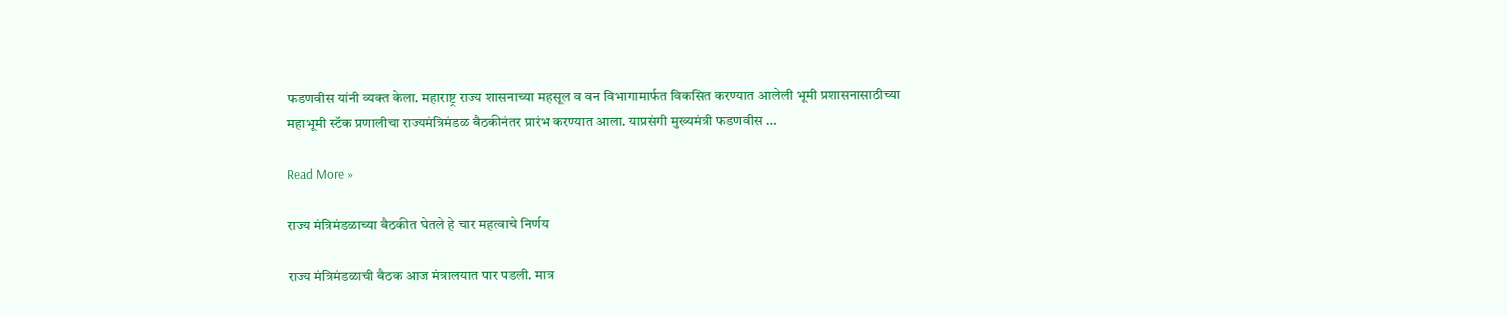फडणवीस यांनी व्यक्त केला. महाराष्ट्र राज्य शासनाच्या महसूल व वन विभागामार्फत विकसित करण्यात आलेली भूमी प्रशासनासाठीच्या महाभूमी स्टॅक प्रणालीचा राज्यमंत्रिमंडळ बैठकीनंतर प्रारंभ करण्यात आला. याप्रसंगी मुख्यमंत्री फडणवीस …

Read More »

राज्य मंत्रिमंडळाच्या बैठकीत घेतले हे चार महत्वाचे निर्णय

राज्य मंत्रिमंडळाची बैठक आज मंत्रालयात पार पडली. मात्र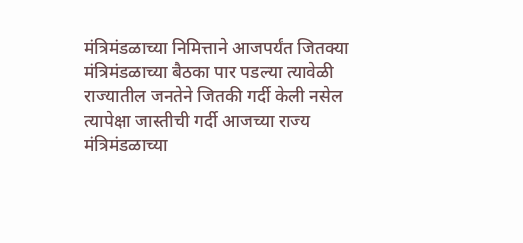मंत्रिमंडळाच्या निमित्ताने आजपर्यंत जितक्या मंत्रिमंडळाच्या बैठका पार पडल्या त्यावेळी राज्यातील जनतेने जितकी गर्दी केली नसेल त्यापेक्षा जास्तीची गर्दी आजच्या राज्य मंत्रिमंडळाच्या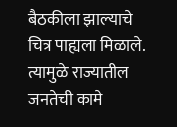बैठकीला झाल्याचे चित्र पाह्यला मिळाले. त्यामुळे राज्यातील जनतेची कामे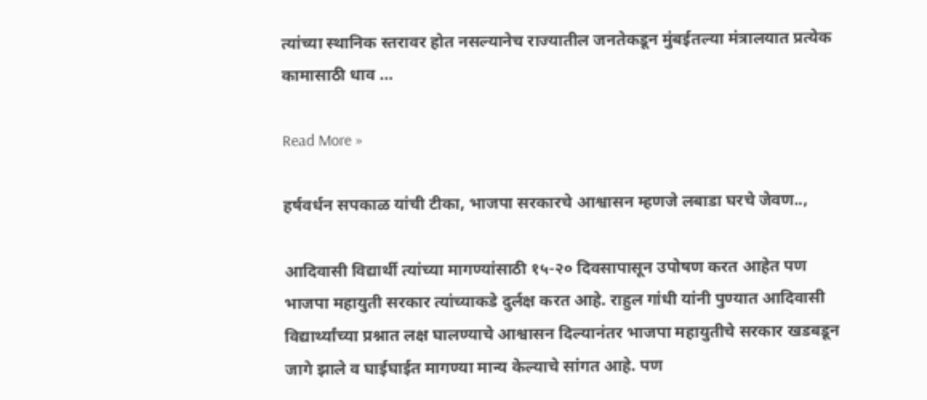त्यांच्या स्थानिक स्तरावर होत नसल्यानेच राज्यातील जनतेकडून मुंबईतल्या मंत्रालयात प्रत्येक कामासाठी धाव …

Read More »

हर्षवर्धन सपकाळ यांची टीका, भाजपा सरकारचे आश्वासन म्हणजे लबाडा घरचे जेवण..,

आदिवासी विद्यार्थी त्यांच्या मागण्यांसाठी १५-२० दिवसापासून उपोषण करत आहेत पण भाजपा महायुती सरकार त्यांच्याकडे दुर्लक्ष करत आहे. राहुल गांधी यांनी पुण्यात आदिवासी विद्यार्थ्यांच्या प्रश्नात लक्ष घालण्याचे आश्वासन दिल्यानंतर भाजपा महायुतीचे सरकार खडबडून जागे झाले व घाईघाईत मागण्या मान्य केल्याचे सांगत आहे. पण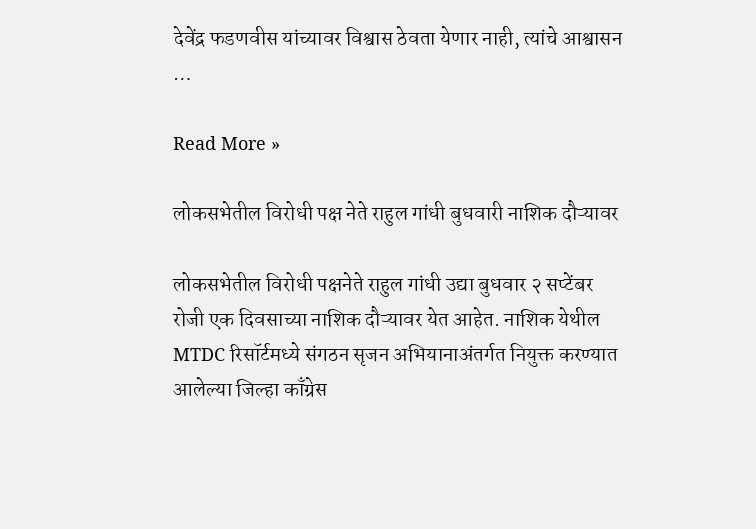देवेंद्र फडणवीस यांच्यावर विश्वास ठेवता येणार नाही, त्यांचे आश्वासन …

Read More »

लोकसभेतील विरोधी पक्ष नेते राहुल गांधी बुधवारी नाशिक दौऱ्यावर

लोकसभेतील विरोधी पक्षनेते राहुल गांधी उद्या बुधवार २ सप्टेंबर रोजी एक दिवसाच्या नाशिक दौऱ्यावर येत आहेत. नाशिक येथील MTDC रिसॉर्टमध्ये संगठन सृजन अभियानाअंतर्गत नियुक्त करण्यात आलेल्या जिल्हा काँग्रेस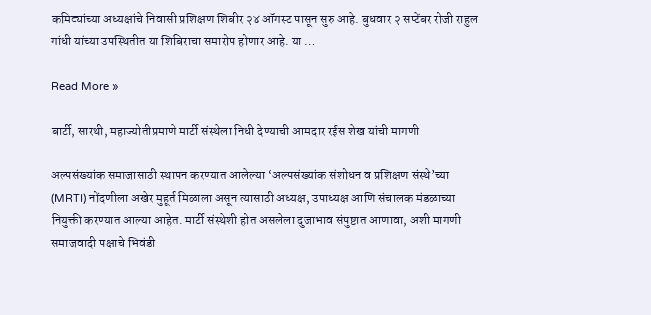कमिट्यांच्या अध्यक्षांचे निवासी प्रशिक्षण शिबीर २४ ऑगस्ट पासून सुरु आहे. बुधवार २ सप्टेंबर रोजी राहुल गांधी यांच्या उपस्थितीत या शिबिराचा समारोप होणार आहे. या …

Read More »

बार्टी, सारथी, महाज्योतीप्रमाणे मार्टी संस्थेला निधी देण्याची आमदार रईस शेख यांची मागणी

अल्पसंख्यांक समाजासाठी स्थापन करण्यात आलेल्या ‘अल्पसंख्यांक संशोधन व प्रशिक्षण संस्थे’च्या (MRTI) नोंदणीला अखेर मुहूर्त मिळाला असून त्यासाठी अध्यक्ष, उपाध्यक्ष आणि संचालक मंडळाच्या नियुक्ती करण्यात आल्या आहेत. मार्टी संस्थेशी होत असलेला दुजाभाव संपुष्टात आणावा, अशी मागणी समाजवादी पक्षाचे भिवंडी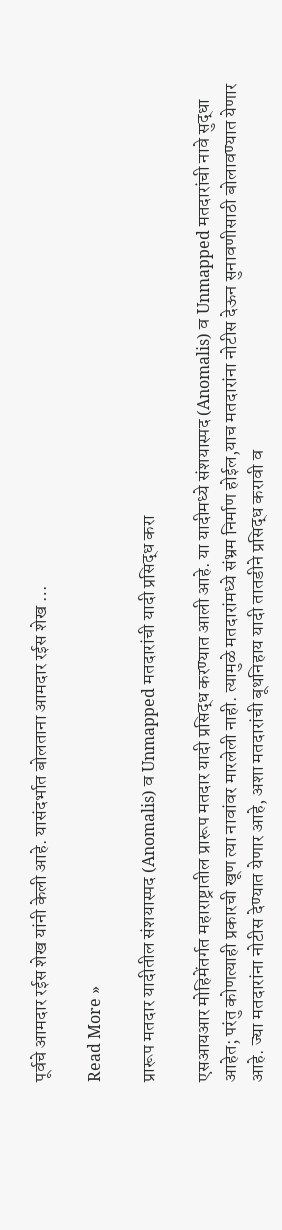पूर्वचे आमदार रईस शेख यांनी केली आहे. यासंदर्भात बोलताना आमदार रईस शेख …

Read More »

प्रारूप मतदार यादीतील संशयास्पद (Anomalis) व Unmapped मतदारांची यादी प्रसिद्ध करा

एसआयआर मोहिमेंतर्गत महाराष्ट्रातील प्रारूप मतदार यादी प्रसिद्ध करण्यात आली आहे. या यादीमध्ये संशयास्पद (Anomalis) व Unmapped मतदारांची नावे सुद्धा आहेत; परंतु कोणत्याही प्रकारची खूण त्या नावांवर मारलेली नाही. त्यामुळे मतदारांमध्ये संभ्रम निर्माण होईल,याच मतदारांना नोटीस देऊन सुनावणीसाठी बोलावण्यात येणार आहे. ज्या मतदारांना नोटीस देण्यात येणार आहे, अशा मतदारांची बूथनिहाय यादी तातडीने प्रसिद्ध करावी व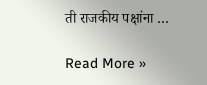ती राजकीय पक्षांना …

Read More »